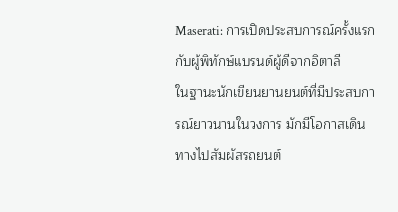Maserati: การเปิดประสบการณ์ครั้งแรกกับผู้พิทักษ์แบรนด์ผู้ดีจากอิตาลี
ในฐานะนักเขียนยานยนต์ที่มีประสบการณ์ยาวนานในวงการ มักมีโอกาสเดินทางไปสัมผัสรถยนต์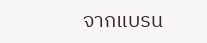จากแบรน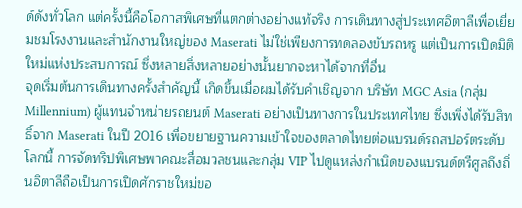ด์ดังทั่วโลก แต่ครั้งนี้คือโอกาสพิเศษที่แตกต่างอย่างแท้จริง การเดินทางสู่ประเทศอิตาลีเพื่อเยี่ยมชมโรงงานและสำนักงานใหญ่ของ Maserati ไม่ใช่เพียงการทดลองขับรถหรู แต่เป็นการเปิดมิติใหม่แห่งประสบการณ์ ซึ่งหลายสิ่งหลายอย่างนั้นยากจะหาได้จากที่อื่น
จุดเริ่มต้นการเดินทางครั้งสำคัญนี้ เกิดขึ้นเมื่อผมได้รับคำเชิญจาก บริษัท MGC Asia (กลุ่ม Millennium) ผู้แทนจำหน่ายรถยนต์ Maserati อย่างเป็นทางการในประเทศไทย ซึ่งเพิ่งได้รับสิทธิ์จาก Maserati ในปี 2016 เพื่อขยายฐานความเข้าใจของตลาดไทยต่อแบรนด์รถสปอร์ตระดับโลกนี้ การจัดทริปพิเศษพาคณะสื่อมวลชนและกลุ่ม VIP ไปดูแหล่งกำเนิดของแบรนด์ตรีศูลถึงถิ่นอิตาลีถือเป็นการเปิดศักราชใหม่ขอ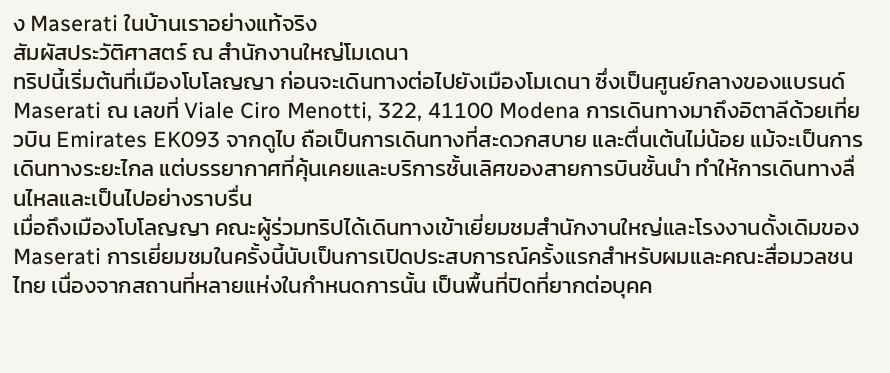ง Maserati ในบ้านเราอย่างแท้จริง
สัมผัสประวัติศาสตร์ ณ สำนักงานใหญ่โมเดนา
ทริปนี้เริ่มต้นที่เมืองโบโลญญา ก่อนจะเดินทางต่อไปยังเมืองโมเดนา ซึ่งเป็นศูนย์กลางของแบรนด์ Maserati ณ เลขที่ Viale Ciro Menotti, 322, 41100 Modena การเดินทางมาถึงอิตาลีด้วยเที่ยวบิน Emirates EK093 จากดูไบ ถือเป็นการเดินทางที่สะดวกสบาย และตื่นเต้นไม่น้อย แม้จะเป็นการเดินทางระยะไกล แต่บรรยากาศที่คุ้นเคยและบริการชั้นเลิศของสายการบินชั้นนำ ทำให้การเดินทางลื่นไหลและเป็นไปอย่างราบรื่น
เมื่อถึงเมืองโบโลญญา คณะผู้ร่วมทริปได้เดินทางเข้าเยี่ยมชมสำนักงานใหญ่และโรงงานดั้งเดิมของ Maserati การเยี่ยมชมในครั้งนี้นับเป็นการเปิดประสบการณ์ครั้งแรกสำหรับผมและคณะสื่อมวลชนไทย เนื่องจากสถานที่หลายแห่งในกำหนดการนั้น เป็นพื้นที่ปิดที่ยากต่อบุคค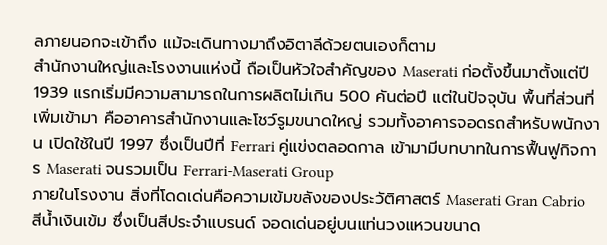ลภายนอกจะเข้าถึง แม้จะเดินทางมาถึงอิตาลีด้วยตนเองก็ตาม
สำนักงานใหญ่และโรงงานแห่งนี้ ถือเป็นหัวใจสำคัญของ Maserati ก่อตั้งขึ้นมาตั้งแต่ปี 1939 แรกเริ่มมีความสามารถในการผลิตไม่เกิน 500 คันต่อปี แต่ในปัจจุบัน พื้นที่ส่วนที่เพิ่มเข้ามา คืออาคารสำนักงานและโชว์รูมขนาดใหญ่ รวมทั้งอาคารจอดรถสำหรับพนักงาน เปิดใช้ในปี 1997 ซึ่งเป็นปีที่ Ferrari คู่แข่งตลอดกาล เข้ามามีบทบาทในการฟื้นฟูกิจการ Maserati จนรวมเป็น Ferrari-Maserati Group
ภายในโรงงาน สิ่งที่โดดเด่นคือความเข้มขลังของประวัติศาสตร์ Maserati Gran Cabrio สีน้ำเงินเข้ม ซึ่งเป็นสีประจำแบรนด์ จอดเด่นอยู่บนแท่นวงแหวนขนาด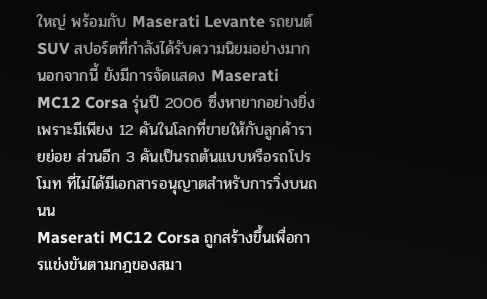ใหญ่ พร้อมกับ Maserati Levante รถยนต์ SUV สปอร์ตที่กำลังได้รับความนิยมอย่างมาก นอกจากนี้ ยังมีการจัดแสดง Maserati MC12 Corsa รุ่นปี 2006 ซึ่งหายากอย่างยิ่ง เพราะมีเพียง 12 คันในโลกที่ขายให้กับลูกค้ารายย่อย ส่วนอีก 3 คันเป็นรถต้นแบบหรือรถโปรโมท ที่ไม่ได้มีเอกสารอนุญาตสำหรับการวิ่งบนถนน
Maserati MC12 Corsa ถูกสร้างขึ้นเพื่อการแข่งขันตามกฎของสมา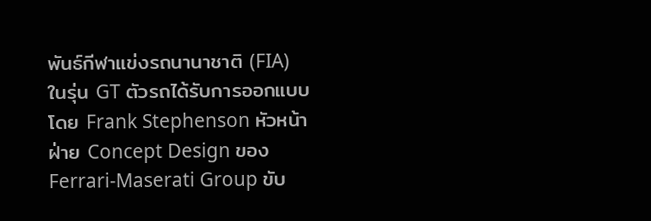พันธ์กีฬาแข่งรถนานาชาติ (FIA) ในรุ่น GT ตัวรถได้รับการออกแบบโดย Frank Stephenson หัวหน้าฝ่าย Concept Design ของ Ferrari-Maserati Group ขับ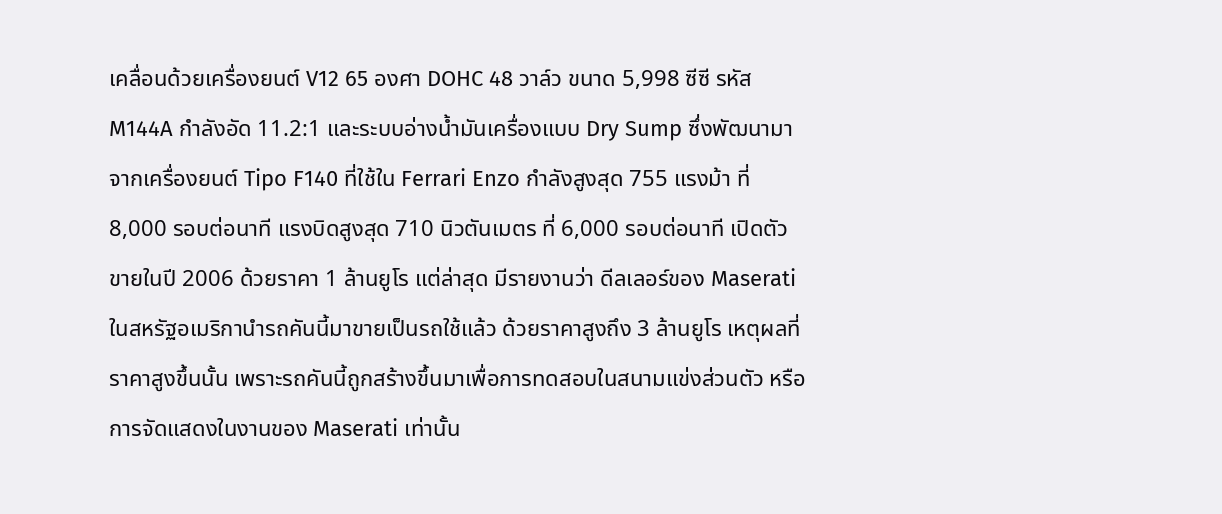เคลื่อนด้วยเครื่องยนต์ V12 65 องศา DOHC 48 วาล์ว ขนาด 5,998 ซีซี รหัส M144A กำลังอัด 11.2:1 และระบบอ่างน้ำมันเครื่องแบบ Dry Sump ซึ่งพัฒนามาจากเครื่องยนต์ Tipo F140 ที่ใช้ใน Ferrari Enzo กำลังสูงสุด 755 แรงม้า ที่ 8,000 รอบต่อนาที แรงบิดสูงสุด 710 นิวตันเมตร ที่ 6,000 รอบต่อนาที เปิดตัวขายในปี 2006 ด้วยราคา 1 ล้านยูโร แต่ล่าสุด มีรายงานว่า ดีลเลอร์ของ Maserati ในสหรัฐอเมริกานำรถคันนี้มาขายเป็นรถใช้แล้ว ด้วยราคาสูงถึง 3 ล้านยูโร เหตุผลที่ราคาสูงขึ้นนั้น เพราะรถคันนี้ถูกสร้างขึ้นมาเพื่อการทดสอบในสนามแข่งส่วนตัว หรือการจัดแสดงในงานของ Maserati เท่านั้น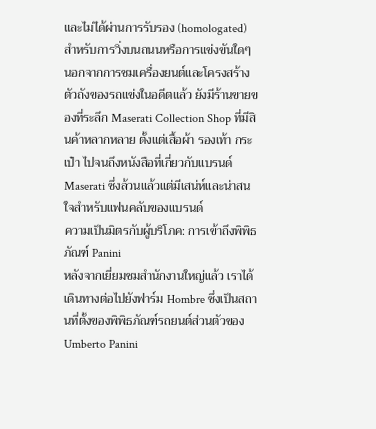และไม่ได้ผ่านการรับรอง (homologated) สำหรับการวิ่งบนถนนหรือการแข่งขันใดๆ
นอกจากการชมเครื่องยนต์และโครงสร้างตัวถังของรถแข่งในอดีตแล้ว ยังมีร้านขายของที่ระลึก Maserati Collection Shop ที่มีสินค้าหลากหลาย ตั้งแต่เสื้อผ้า รองเท้า กระเป๋า ไปจนถึงหนังสือที่เกี่ยวกับแบรนด์ Maserati ซึ่งล้วนแล้วแต่มีเสน่ห์และน่าสนใจสำหรับแฟนคลับของแบรนด์
ความเป็นมิตรกับผู้บริโภค: การเข้าถึงพิพิธภัณฑ์ Panini
หลังจากเยี่ยมชมสำนักงานใหญ่แล้ว เราได้เดินทางต่อไปยังฟาร์ม Hombre ซึ่งเป็นสถานที่ตั้งของพิพิธภัณฑ์รถยนต์ส่วนตัวของ Umberto Panini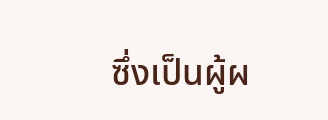ซึ่งเป็นผู้ผ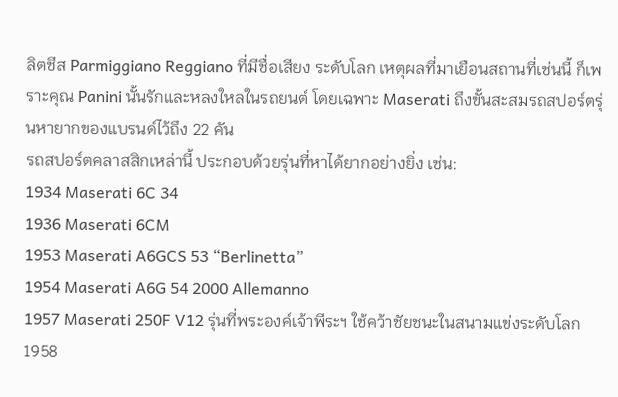ลิตชีส Parmiggiano Reggiano ที่มีชื่อเสียง ระดับโลก เหตุผลที่มาเยือนสถานที่เช่นนี้ ก็เพราะคุณ Panini นั้นรักและหลงใหลในรถยนต์ โดยเฉพาะ Maserati ถึงขั้นสะสมรถสปอร์ตรุ่นหายากของแบรนด์ไว้ถึง 22 คัน
รถสปอร์ตคลาสสิกเหล่านี้ ประกอบด้วยรุ่นที่หาได้ยากอย่างยิ่ง เช่น:
1934 Maserati 6C 34
1936 Maserati 6CM
1953 Maserati A6GCS 53 “Berlinetta”
1954 Maserati A6G 54 2000 Allemanno
1957 Maserati 250F V12 รุ่นที่พระองค์เจ้าพีระฯ ใช้คว้าชัยชนะในสนามแข่งระดับโลก
1958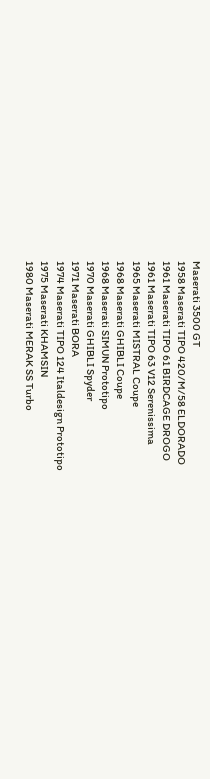Maserati 3500 GT
1958 Maserati TIPO 420/M/58 ELDORADO
1961 Maserati TIPO 61 BIRDCAGE DROGO
1961 Maserati TIPO 63 V12 Serenissima
1965 Maserati MISTRAL Coupe
1968 Maserati GHIBLI Coupe
1968 Maserati SIMUN Prototipo
1970 Maserati GHIBLI Spyder
1971 Maserati BORA
1974 Maserati TIPO 124 Italdesign Prototipo
1975 Maserati KHAMSIN
1980 Maserati MERAK SS Turbo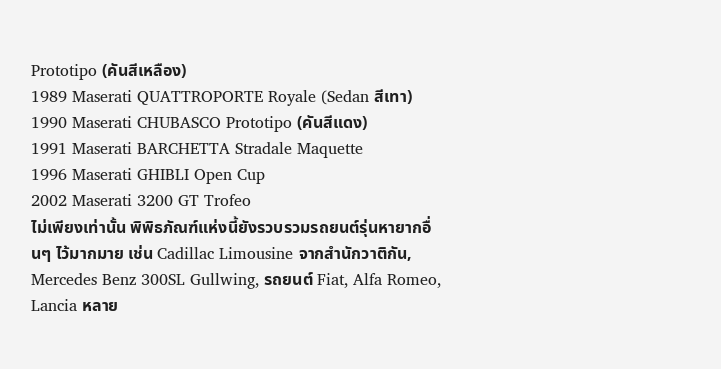Prototipo (คันสีเหลือง)
1989 Maserati QUATTROPORTE Royale (Sedan สีเทา)
1990 Maserati CHUBASCO Prototipo (คันสีแดง)
1991 Maserati BARCHETTA Stradale Maquette
1996 Maserati GHIBLI Open Cup
2002 Maserati 3200 GT Trofeo
ไม่เพียงเท่านั้น พิพิธภัณฑ์แห่งนี้ยังรวบรวมรถยนต์รุ่นหายากอื่นๆ ไว้มากมาย เช่น Cadillac Limousine จากสำนักวาติกัน, Mercedes Benz 300SL Gullwing, รถยนต์ Fiat, Alfa Romeo, Lancia หลาย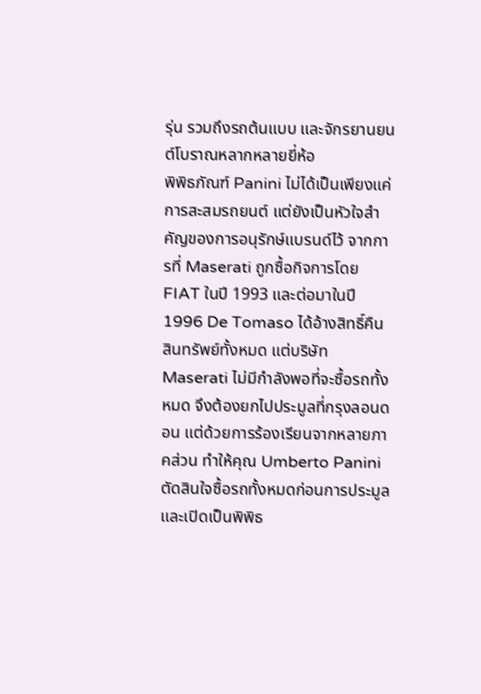รุ่น รวมถึงรถต้นแบบ และจักรยานยนต์โบราณหลากหลายยี่ห้อ
พิพิธภัณฑ์ Panini ไม่ได้เป็นเพียงแค่การสะสมรถยนต์ แต่ยังเป็นหัวใจสำคัญของการอนุรักษ์แบรนด์ไว้ จากการที่ Maserati ถูกซื้อกิจการโดย FIAT ในปี 1993 และต่อมาในปี 1996 De Tomaso ได้อ้างสิทธิ์คืนสินทรัพย์ทั้งหมด แต่บริษัท Maserati ไม่มีกำลังพอที่จะซื้อรถทั้งหมด จึงต้องยกไปประมูลที่กรุงลอนดอน แต่ด้วยการร้องเรียนจากหลายภาคส่วน ทำให้คุณ Umberto Panini ตัดสินใจซื้อรถทั้งหมดก่อนการประมูล และเปิดเป็นพิพิธ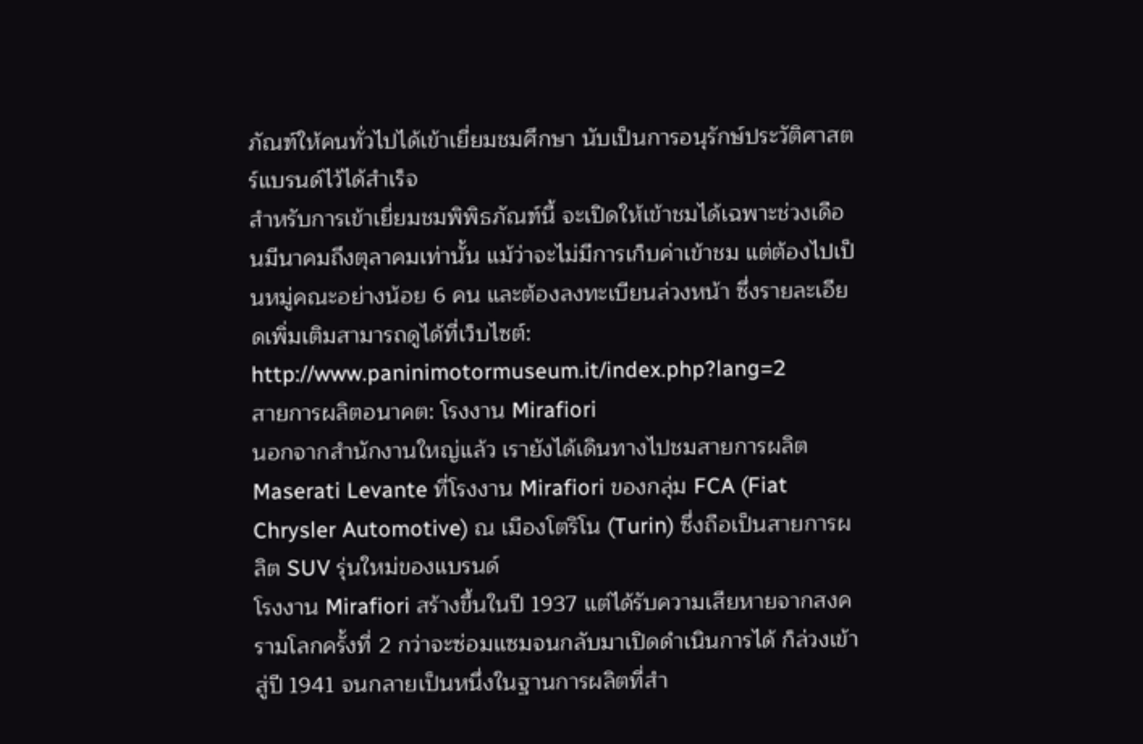ภัณฑ์ให้คนทั่วไปได้เข้าเยี่ยมชมศึกษา นับเป็นการอนุรักษ์ประวัติศาสตร์แบรนด์ไว้ได้สำเร็จ
สำหรับการเข้าเยี่ยมชมพิพิธภัณฑ์นี้ จะเปิดให้เข้าชมได้เฉพาะช่วงเดือนมีนาคมถึงตุลาคมเท่านั้น แม้ว่าจะไม่มีการเก็บค่าเข้าชม แต่ต้องไปเป็นหมู่คณะอย่างน้อย 6 คน และต้องลงทะเบียนล่วงหน้า ซึ่งรายละเอียดเพิ่มเติมสามารถดูได้ที่เว็บไซต์: http://www.paninimotormuseum.it/index.php?lang=2
สายการผลิตอนาคต: โรงงาน Mirafiori
นอกจากสำนักงานใหญ่แล้ว เรายังได้เดินทางไปชมสายการผลิต Maserati Levante ที่โรงงาน Mirafiori ของกลุ่ม FCA (Fiat Chrysler Automotive) ณ เมืองโตริโน (Turin) ซึ่งถือเป็นสายการผลิต SUV รุ่นใหม่ของแบรนด์
โรงงาน Mirafiori สร้างขึ้นในปี 1937 แต่ได้รับความเสียหายจากสงครามโลกครั้งที่ 2 กว่าจะซ่อมแซมจนกลับมาเปิดดำเนินการได้ ก็ล่วงเข้าสู่ปี 1941 จนกลายเป็นหนึ่งในฐานการผลิตที่สำ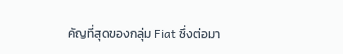คัญที่สุดของกลุ่ม Fiat ซึ่งต่อมา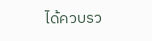ได้ควบรว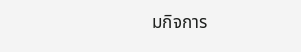มกิจการ